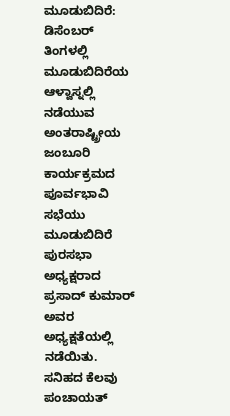ಮೂಡುಬಿದಿರೆ: ಡಿಸೆಂಬರ್ ತಿಂಗಳಲ್ಲಿ ಮೂಡುಬಿದಿರೆಯ ಆಳ್ವಾಸ್ನಲ್ಲಿ ನಡೆಯುವ ಅಂತರಾಷ್ಟ್ರೀಯ ಜಂಬೂರಿ ಕಾರ್ಯಕ್ರಮದ ಪೂರ್ವಭಾವಿ ಸಭೆಯು ಮೂಡುಬಿದಿರೆ ಪುರಸಭಾ ಅಧ್ಯಕ್ಷರಾದ ಪ್ರಸಾದ್ ಕುಮಾರ್ ಅವರ ಅಧ್ಯಕ್ಷತೆಯಲ್ಲಿ ನಡೆಯಿತು. ಸನಿಹದ ಕೆಲವು ಪಂಚಾಯತ್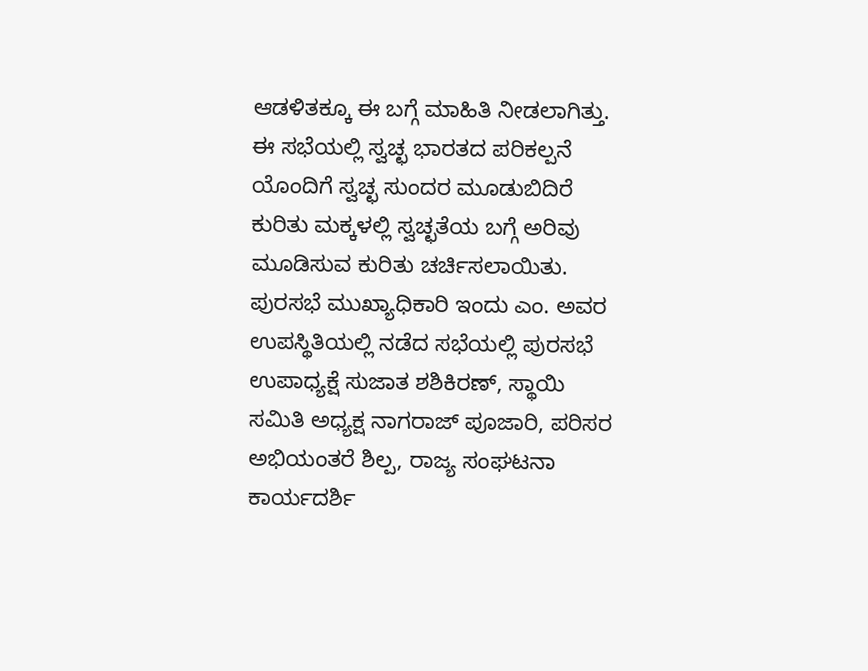ಆಡಳಿತಕ್ಕೂ ಈ ಬಗ್ಗೆ ಮಾಹಿತಿ ನೀಡಲಾಗಿತ್ತು. ಈ ಸಭೆಯಲ್ಲಿ ಸ್ವಚ್ಛ ಭಾರತದ ಪರಿಕಲ್ಪನೆ ಯೊಂದಿಗೆ ಸ್ವಚ್ಛ ಸುಂದರ ಮೂಡುಬಿದಿರೆ ಕುರಿತು ಮಕ್ಕಳಲ್ಲಿ ಸ್ವಚ್ಛತೆಯ ಬಗ್ಗೆ ಅರಿವು ಮೂಡಿಸುವ ಕುರಿತು ಚರ್ಚಿಸಲಾಯಿತು. ಪುರಸಭೆ ಮುಖ್ಯಾಧಿಕಾರಿ ಇಂದು ಎಂ. ಅವರ ಉಪಸ್ಥಿತಿಯಲ್ಲಿ ನಡೆದ ಸಭೆಯಲ್ಲಿ ಪುರಸಭೆ ಉಪಾಧ್ಯಕ್ಷೆ ಸುಜಾತ ಶಶಿಕಿರಣ್, ಸ್ಥಾಯಿ ಸಮಿತಿ ಅಧ್ಯಕ್ಷ ನಾಗರಾಜ್ ಪೂಜಾರಿ, ಪರಿಸರ ಅಭಿಯಂತರೆ ಶಿಲ್ಪ, ರಾಜ್ಯ ಸಂಘಟನಾ ಕಾರ್ಯದರ್ಶಿ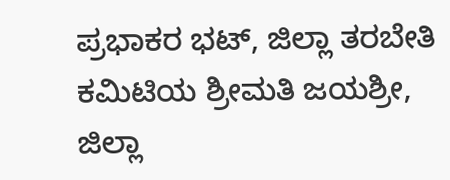ಪ್ರಭಾಕರ ಭಟ್, ಜಿಲ್ಲಾ ತರಬೇತಿ ಕಮಿಟಿಯ ಶ್ರೀಮತಿ ಜಯಶ್ರೀ, ಜಿಲ್ಲಾ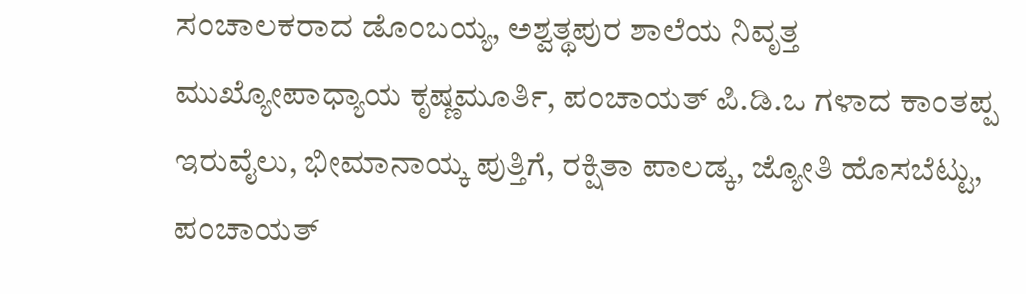ಸಂಚಾಲಕರಾದ ಡೊಂಬಯ್ಯ, ಅಶ್ವತ್ಥಪುರ ಶಾಲೆಯ ನಿವೃತ್ತ ಮುಖ್ಯೋಪಾಧ್ಯಾಯ ಕೃಷ್ಣಮೂರ್ತಿ, ಪಂಚಾಯತ್ ಪಿ.ಡಿ.ಒ ಗಳಾದ ಕಾಂತಪ್ಪ ಇರುವೈಲು, ಭೀಮಾನಾಯ್ಕ ಪುತ್ತಿಗೆ, ರಕ್ಷಿತಾ ಪಾಲಡ್ಕ, ಜ್ಯೋತಿ ಹೊಸಬೆಟ್ಟು, ಪಂಚಾಯತ್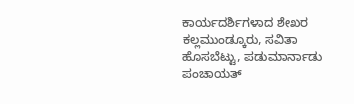ಕಾರ್ಯದರ್ಶಿಗಳಾದ ಶೇಖರ ಕಲ್ಲಮುಂಡ್ಕೂರು, ಸವಿತಾ ಹೊಸಬೆಟ್ಟು, ಪಡುಮಾರ್ನಾಡು ಪಂಚಾಯತ್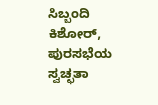ಸಿಬ್ಬಂದಿ ಕಿಶೋರ್, ಪುರಸಭೆಯ ಸ್ವಚ್ಛತಾ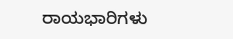ರಾಯಭಾರಿಗಳು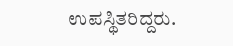ಉಪಸ್ಥಿತರಿದ್ದರು.